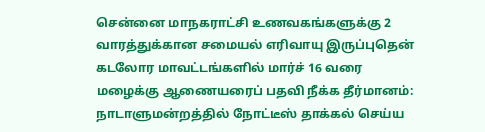சென்னை மாநகராட்சி உணவகங்களுக்கு 2 வாரத்துக்கான சமையல் எரிவாயு இருப்புதென் கடலோர மாவட்டங்களில் மார்ச் 16 வரை மழைக்கு ஆணையரைப் பதவி நீக்க தீர்மானம்: நாடாளுமன்றத்தில் நோட்டீஸ் தாக்கல் செய்ய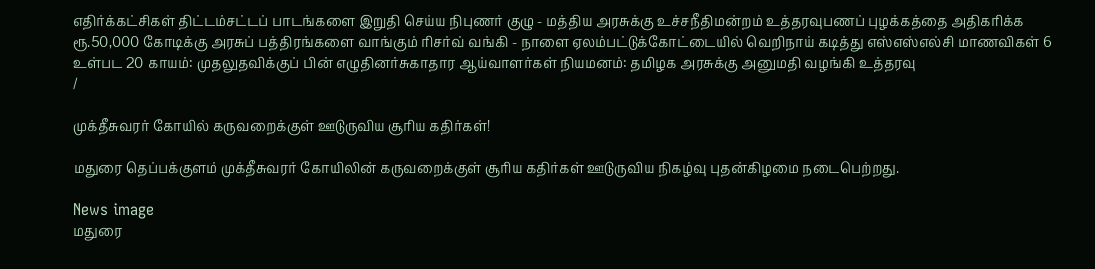எதிர்க்கட்சிகள் திட்டம்சட்டப் பாடங்களை இறுதி செய்ய நிபுணர் குழு - மத்திய அரசுக்கு உச்சநீதிமன்றம் உத்தரவுபணப் புழக்கத்தை அதிகரிக்க ரூ.50,000 கோடிக்கு அரசுப் பத்திரங்களை வாங்கும் ரிசர்வ் வங்கி - நாளை ஏலம்பட்டுக்கோட்டையில் வெறிநாய் கடித்து எஸ்எஸ்எல்சி மாணவிகள் 6 உள்பட 20 காயம்: முதலுதவிக்குப் பின் எழுதினர்சுகாதார ஆய்வாளர்கள் நியமனம்: தமிழக அரசுக்கு அனுமதி வழங்கி உத்தரவு
/

முக்தீசுவரர் கோயில் கருவறைக்குள் ஊடுருவிய சூரிய கதிர்கள்!

மதுரை தெப்பக்குளம் முக்தீசுவரர் கோயிலின் கருவறைக்குள் சூரிய கதிர்கள் ஊடுருவிய நிகழ்வு புதன்கிழமை நடைபெற்றது.

News image
மதுரை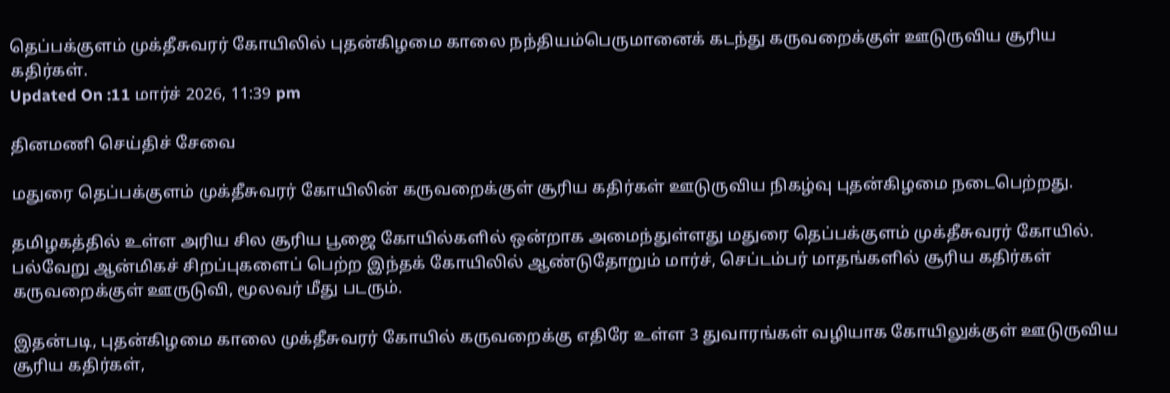தெப்பக்குளம் முக்தீசுவரர் கோயிலில் புதன்கிழமை காலை நந்தியம்பெருமானைக் கடந்து கருவறைக்குள் ஊடுருவிய சூரிய கதிர்கள்.
Updated On :11 மார்ச் 2026, 11:39 pm

தினமணி செய்திச் சேவை

மதுரை தெப்பக்குளம் முக்தீசுவரர் கோயிலின் கருவறைக்குள் சூரிய கதிர்கள் ஊடுருவிய நிகழ்வு புதன்கிழமை நடைபெற்றது.

தமிழகத்தில் உள்ள அரிய சில சூரிய பூஜை கோயில்களில் ஒன்றாக அமைந்துள்ளது மதுரை தெப்பக்குளம் முக்தீசுவரர் கோயில். பல்வேறு ஆன்மிகச் சிறப்புகளைப் பெற்ற இந்தக் கோயிலில் ஆண்டுதோறும் மார்ச், செப்டம்பர் மாதங்களில் சூரிய கதிர்கள் கருவறைக்குள் ஊருடுவி, மூலவர் மீது படரும்.

இதன்படி, புதன்கிழமை காலை முக்தீசுவரர் கோயில் கருவறைக்கு எதிரே உள்ள 3 துவாரங்கள் வழியாக கோயிலுக்குள் ஊடுருவிய சூரிய கதிர்கள்,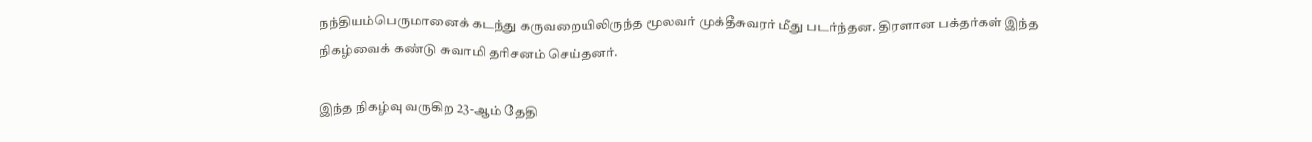நந்தியம்பெருமானைக் கடந்து கருவறையிலிருந்த மூலவர் முக்தீசுவரர் மீது படர்ந்தன. திரளான பக்தர்கள் இந்த நிகழ்வைக் கண்டு சுவாமி தரிசனம் செய்தனர்.

இந்த நிகழ்வு வருகிற 23-ஆம் தேதி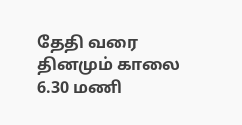தேதி வரை தினமும் காலை 6.30 மணி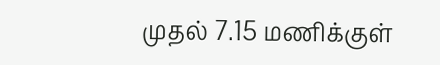முதல் 7.15 மணிக்குள்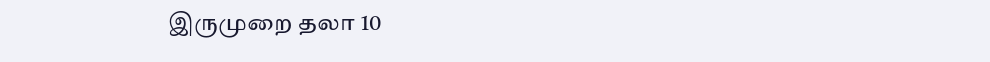இருமுறை தலா 10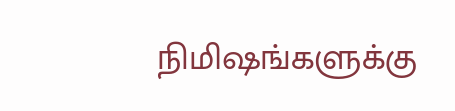நிமிஷங்களுக்கு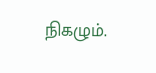நிகழும்.